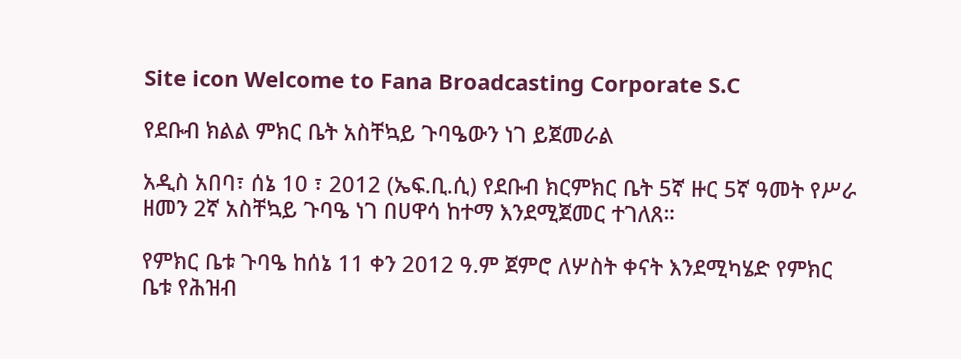Site icon Welcome to Fana Broadcasting Corporate S.C

የደቡብ ክልል ምክር ቤት አስቸኳይ ጉባዔውን ነገ ይጀመራል

አዲስ አበባ፣ ሰኔ 10 ፣ 2012 (ኤፍ.ቢ.ሲ) የደቡብ ክርምክር ቤት 5ኛ ዙር 5ኛ ዓመት የሥራ ዘመን 2ኛ አስቸኳይ ጉባዔ ነገ በሀዋሳ ከተማ እንደሚጀመር ተገለጸ።

የምክር ቤቱ ጉባዔ ከሰኔ 11 ቀን 2012 ዓ.ም ጀምሮ ለሦስት ቀናት እንደሚካሄድ የምክር ቤቱ የሕዝብ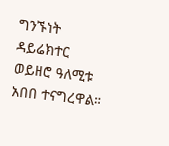ግንኙነት ዳይሬክተር ወይዘሮ ዓለሚቱ አበበ ተናግረዋል።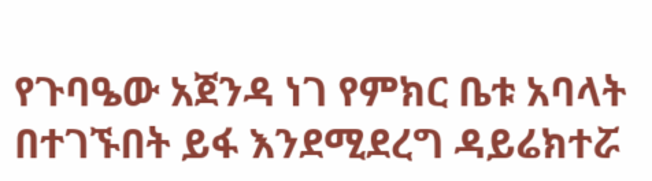የጉባዔው አጀንዳ ነገ የምክር ቤቱ አባላት በተገኙበት ይፋ እንደሚደረግ ዳይሬክተሯ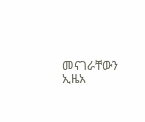መናገራቸውን ኢዜአ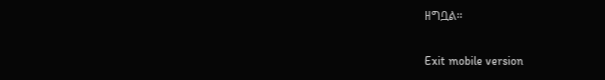ዘግቧል።

Exit mobile version